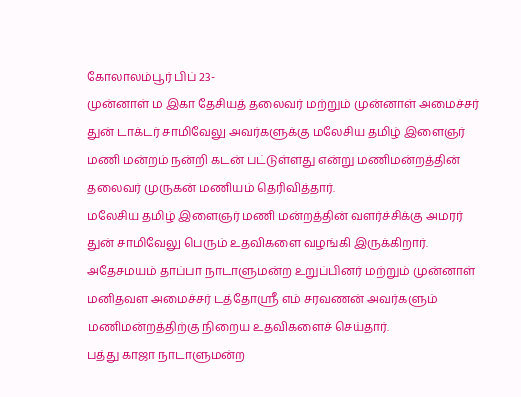கோலாலம்பூர் பிப் 23-
முன்னாள் ம இகா தேசியத் தலைவர் மற்றும் முன்னாள் அமைச்சர் துன் டாக்டர் சாமிவேலு அவர்களுக்கு மலேசிய தமிழ் இளைஞர் மணி மன்றம் நன்றி கடன் பட்டுள்ளது என்று மணிமன்றத்தின் தலைவர் முருகன் மணியம் தெரிவித்தார்.
மலேசிய தமிழ் இளைஞர் மணி மன்றத்தின் வளர்ச்சிக்கு அமரர் துன் சாமிவேலு பெரும் உதவிகளை வழங்கி இருக்கிறார்.
அதேசமயம் தாப்பா நாடாளுமன்ற உறுப்பினர் மற்றும் முன்னாள் மனிதவள அமைச்சர் டத்தோஸ்ரீ எம் சரவணன் அவர்களும் மணிமன்றத்திற்கு நிறைய உதவிகளைச் செய்தார்.
பத்து காஜா நாடாளுமன்ற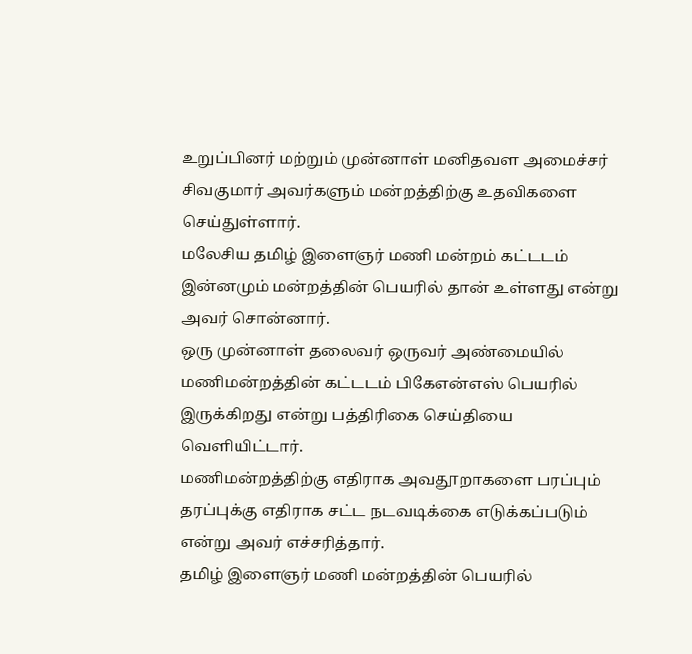உறுப்பினர் மற்றும் முன்னாள் மனிதவள அமைச்சர் சிவகுமார் அவர்களும் மன்றத்திற்கு உதவிகளை செய்துள்ளார்.
மலேசிய தமிழ் இளைஞர் மணி மன்றம் கட்டடம் இன்னமும் மன்றத்தின் பெயரில் தான் உள்ளது என்று அவர் சொன்னார்.
ஒரு முன்னாள் தலைவர் ஒருவர் அண்மையில் மணிமன்றத்தின் கட்டடம் பிகேஎன்எஸ் பெயரில் இருக்கிறது என்று பத்திரிகை செய்தியை வெளியிட்டார்.
மணிமன்றத்திற்கு எதிராக அவதூறாகளை பரப்பும் தரப்புக்கு எதிராக சட்ட நடவடிக்கை எடுக்கப்படும் என்று அவர் எச்சரித்தார்.
தமிழ் இளைஞர் மணி மன்றத்தின் பெயரில்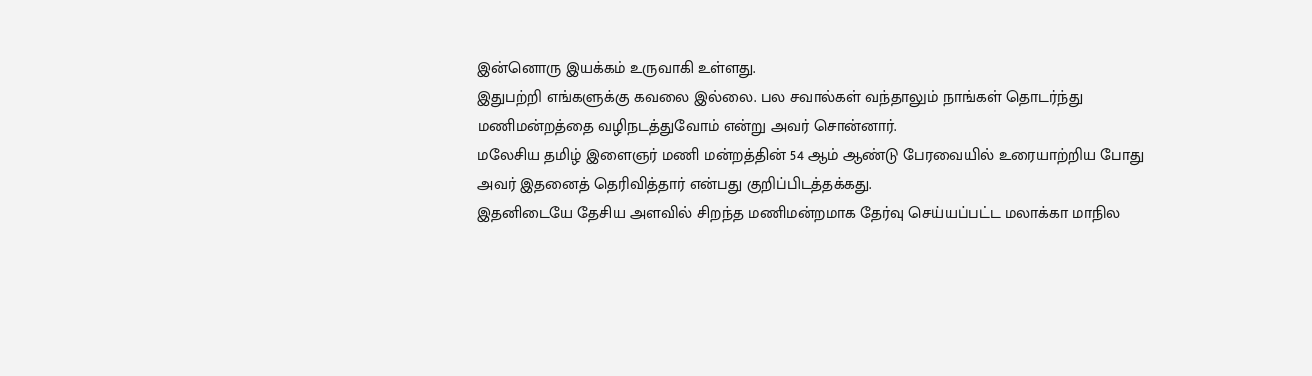இன்னொரு இயக்கம் உருவாகி உள்ளது.
இதுபற்றி எங்களுக்கு கவலை இல்லை. பல சவால்கள் வந்தாலும் நாங்கள் தொடர்ந்து மணிமன்றத்தை வழிநடத்துவோம் என்று அவர் சொன்னார்.
மலேசிய தமிழ் இளைஞர் மணி மன்றத்தின் 54 ஆம் ஆண்டு பேரவையில் உரையாற்றிய போது அவர் இதனைத் தெரிவித்தார் என்பது குறிப்பிடத்தக்கது.
இதனிடையே தேசிய அளவில் சிறந்த மணிமன்றமாக தேர்வு செய்யப்பட்ட மலாக்கா மாநில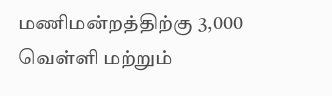மணிமன்றத்திற்கு 3,000 வெள்ளி மற்றும்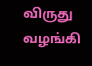விருது வழங்கி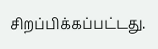சிறப்பிக்கப்பட்டது.